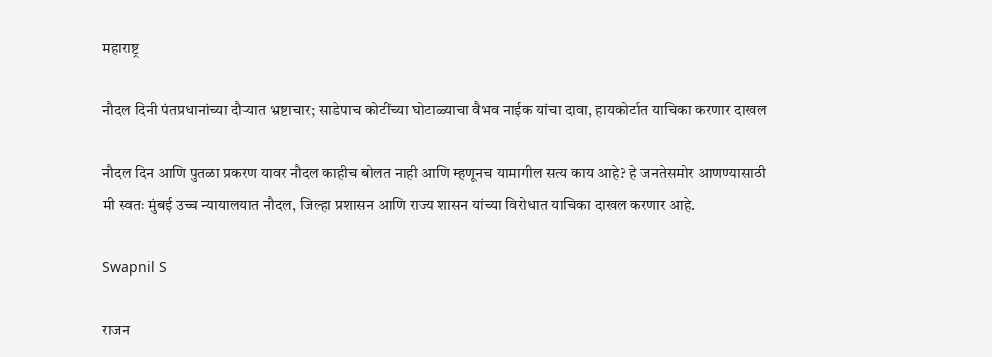महाराष्ट्र

नौदल दिनी पंतप्रधानांच्या दौऱ्यात भ्रष्टाचार; साडेपाच कोटींच्या घोटाळ्याचा वैभव नाईक यांचा दावा, हायकोर्टात याचिका करणार दाखल

नौदल दिन आणि पुतळा प्रकरण यावर नौदल काहीच बोलत नाही आणि म्हणूनच यामागील सत्य काय आहे? हे जनतेसमोर आणण्यासाठी मी स्वतः मुंबई उच्च न्यायालयात नौदल, जिल्हा प्रशासन आणि राज्य शासन यांच्या विरोधात याचिका दाखल करणार आहे.

Swapnil S

राजन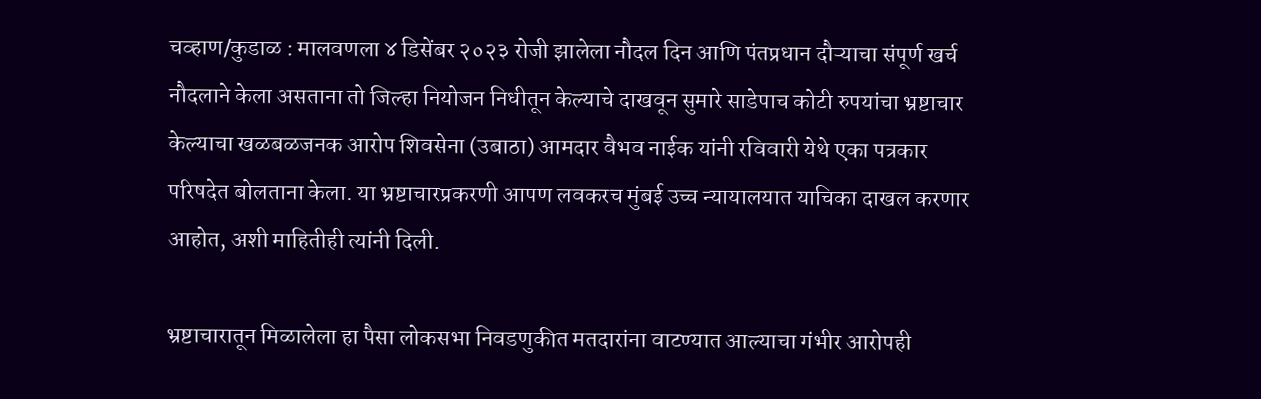चव्हाण/कुडाळ : मालवणला ४ डिसेंबर २०२३ रोजी झालेला नौदल दिन आणि पंतप्रधान दौऱ्याचा संपूर्ण खर्च नौदलाने केला असताना तो जिल्हा नियोजन निधीतून केल्याचे दाखवून सुमारे साडेपाच कोटी रुपयांचा भ्रष्टाचार केल्याचा खळबळजनक आरोप शिवसेना (उबाठा) आमदार वैभव नाईक यांनी रविवारी येथे एका पत्रकार परिषदेत बोलताना केला. या भ्रष्टाचारप्रकरणी आपण लवकरच मुंबई उच्च न्यायालयात याचिका दाखल करणार आहोत, अशी माहितीही त्यांनी दिली.

भ्रष्टाचारातून मिळालेला हा पैसा लोकसभा निवडणुकीत मतदारांना वाटण्यात आल्याचा गंभीर आरोपही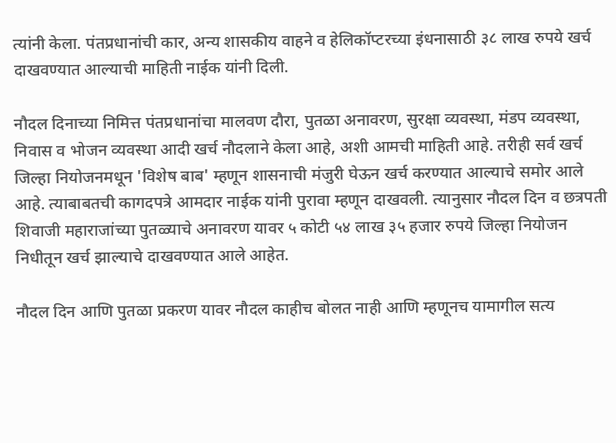त्यांनी केला. पंतप्रधानांची कार, अन्य शासकीय वाहने व हेलिकॉप्टरच्या इंधनासाठी ३८ लाख रुपये खर्च दाखवण्यात आल्याची माहिती नाईक यांनी दिली.

नौदल दिनाच्या निमित्त पंतप्रधानांचा मालवण दौरा, पुतळा अनावरण, सुरक्षा व्यवस्था, मंडप व्यवस्था, निवास व भोजन व्यवस्था आदी खर्च नौदलाने केला आहे, अशी आमची माहिती आहे. तरीही सर्व खर्च जिल्हा नियोजनमधून 'विशेष बाब' म्हणून शासनाची मंजुरी घेऊन खर्च करण्यात आल्याचे समोर आले आहे. त्याबाबतची कागदपत्रे आमदार नाईक यांनी पुरावा म्हणून दाखवली. त्यानुसार नौदल दिन व छत्रपती शिवाजी महाराजांच्या पुतळ्याचे अनावरण यावर ५ कोटी ५४ लाख ३५ हजार रुपये जिल्हा नियोजन निधीतून खर्च झाल्याचे दाखवण्यात आले आहेत.

नौदल दिन आणि पुतळा प्रकरण यावर नौदल काहीच बोलत नाही आणि म्हणूनच यामागील सत्य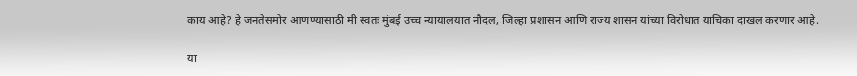काय आहे? हे जनतेसमोर आणण्यासाठी मी स्वतः मुंबई उच्च न्यायालयात नौदल, जिल्हा प्रशासन आणि राज्य शासन यांच्या विरोधात याचिका दाखल करणार आहे.

या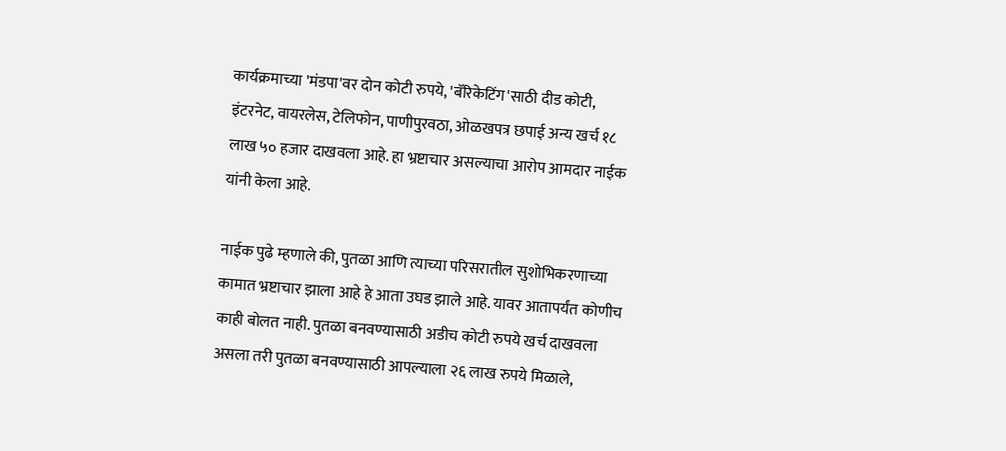कार्यक्रमाच्या 'मंडपा'वर दोन कोटी रुपये, 'बॅरिकेटिंग'साठी दीड कोटी, इंटरनेट, वायरलेस, टेलिफोन, पाणीपुरवठा, ओळखपत्र छपाई अन्य खर्च १८ लाख ५० हजार दाखवला आहे. हा भ्रष्टाचार असल्याचा आरोप आमदार नाईक यांनी केला आहे.

नाईक पुढे म्हणाले की, पुतळा आणि त्याच्या परिसरातील सुशोभिकरणाच्या कामात भ्रष्टाचार झाला आहे हे आता उघड झाले आहे. यावर आतापर्यंत कोणीच काही बोलत नाही. पुतळा बनवण्यासाठी अडीच कोटी रुपये खर्च दाखवला असला तरी पुतळा बनवण्यासाठी आपल्याला २६ लाख रुपये मिळाले,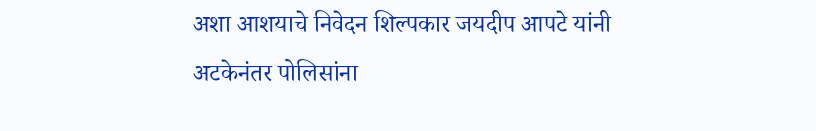अशा आशयाचे निवेदन शिल्पकार जयदीप आपटे यांनी अटकेनंतर पोलिसांना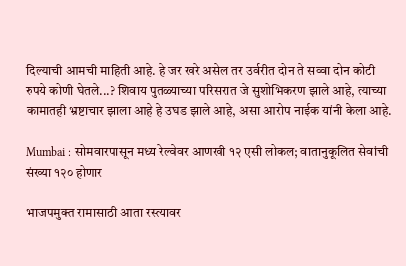दिल्याची आमची माहिती आहे. हे जर खरे असेल तर उर्वरीत दोन ते सव्वा दोन कोटी रुपये कोणी घेतले...? शिवाय पुतळ्याच्या परिसरात जे सुशोभिकरण झाले आहे, त्याच्या कामातही भ्रष्टाचार झाला आहे हे उघड झाले आहे, असा आरोप नाईक यांनी केला आहे.

Mumbai : सोमवारपासून मध्य रेल्वेवर आणखी १२ एसी लोकल; वातानुकूलित सेवांची संख्या १२० होणार

भाजपमुक्त रामासाठी आता रस्त्यावर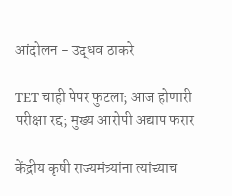आंदोलन - उद्धव ठाकरे

TET चाही पेपर फुटला; आज होणारी परीक्षा रद्द; मुख्य आरोपी अद्याप फरार

केंद्रीय कृषी राज्यमंत्र्यांना त्यांच्याच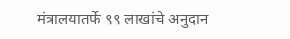मंत्रालयातर्फे ९९ लाखांचे अनुदान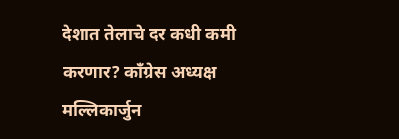देशात तेलाचे दर कधी कमी करणार? काँग्रेस अध्यक्ष मल्लिकार्जुन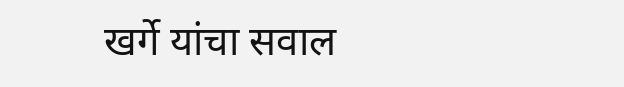खर्गे यांचा सवाल